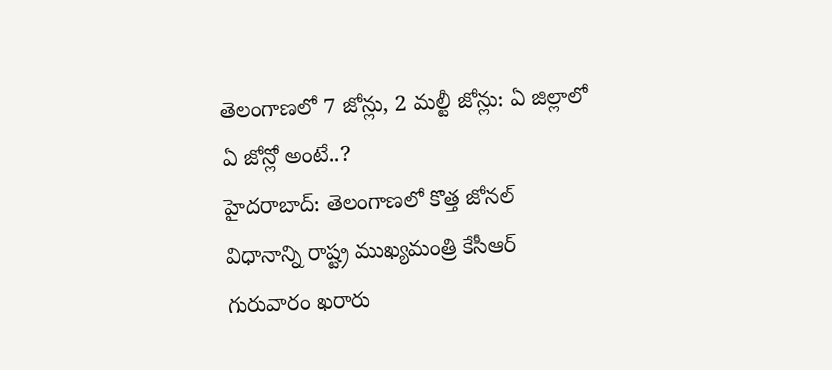తెలంగాణలో 7 జోన్లు, 2 మల్టీ జోన్లు: ఏ జిల్లాలో ఏ జోన్లో అంటే..?
హైదరాబాద్: తెలంగాణలో కొత్త జోనల్ విధానాన్ని రాష్ట్ర ముఖ్యమంత్రి కేసీఆర్ గురువారం ఖరారు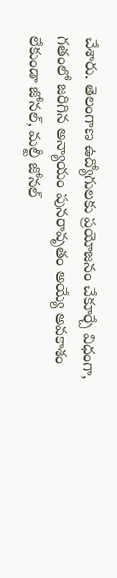చేశారు. తెలంగాణ ఉద్యోగులకు ప్రయోజనం చేకూర్చే విధంగా, గతంలో జరిగిన అన్యాయం పునరావృతం అయ్యే అవకాశం లేకుండా జోనల్, మల్టీ జోనల్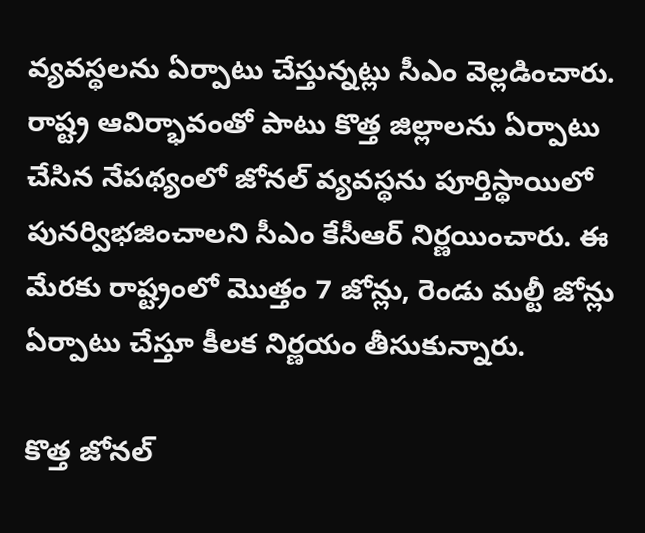వ్యవస్థలను ఏర్పాటు చేస్తున్నట్లు సీఎం వెల్లడించారు.
రాష్ట్ర ఆవిర్భావంతో పాటు కొత్త జిల్లాలను ఏర్పాటు చేసిన నేపథ్యంలో జోనల్ వ్యవస్థను పూర్తిస్థాయిలో పునర్విభజించాలని సీఎం కేసీఆర్ నిర్ణయించారు. ఈ మేరకు రాష్ట్రంలో మొత్తం 7 జోన్లు, రెండు మల్టీ జోన్లు ఏర్పాటు చేస్తూ కీలక నిర్ణయం తీసుకున్నారు.

కొత్త జోనల్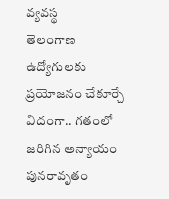వ్యవస్థ
తెలంగాణ ఉద్యోగులకు ప్రయోజనం చేకూర్చే విదంగా.. గతంలో జరిగిన అన్యాయం పునరావృతం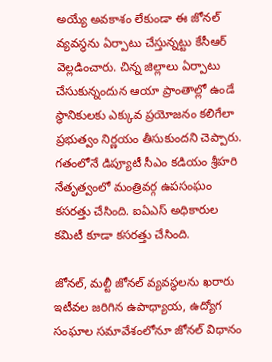అయ్యే అవకాశం లేకుండా ఈ జోనల్ వ్యవస్థను ఏర్పాటు చేస్తున్నట్టు కేసీఆర్ వెల్లడించారు. చిన్న జిల్లాలు ఏర్పాటు చేసుకున్నందున ఆయా ప్రాంతాల్లో ఉండే స్థానికులకు ఎక్కువ ప్రయోజనం కలిగేలా ప్రభుత్వం నిర్ణయం తీసుకుందని చెప్పారు. గతంలోనే డిప్యూటీ సీఎం కడియం శ్రీహరి నేతృత్వంలో మంత్రివర్గ ఉపసంఘం కసరత్తు చేసింది. ఐఏఎస్ అధికారుల కమిటీ కూడా కసరత్తు చేసింది.

జోనల్, మల్టీ జోనల్ వ్యవస్థలను ఖరారు
ఇటీవల జరిగిన ఉపాధ్యాయ, ఉద్యోగ సంఘాల సమావేశంలోనూ జోనల్ విధానం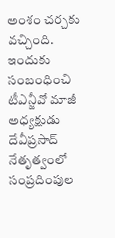అంశం చర్చకు వచ్చింది. ఇందుకు సంబంధించి టీఎన్జీవో మాజీ అధ్యక్షుడు దేవీప్రసాద్ నేతృత్వంలో సంప్రదింపుల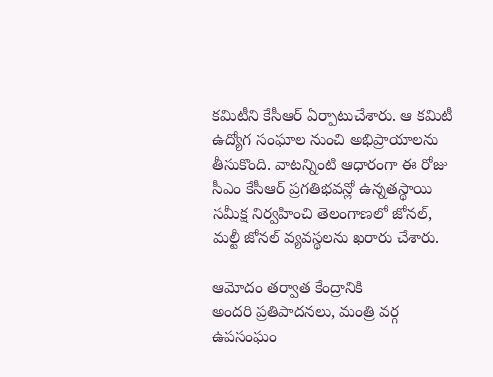కమిటీని కేసీఆర్ ఏర్పాటుచేశారు. ఆ కమిటీ ఉద్యోగ సంఘాల నుంచి అభిప్రాయాలను తీసుకొంది. వాటన్నింటి ఆధారంగా ఈ రోజు సీఎం కేసీఆర్ ప్రగతిభవన్లో ఉన్నతస్థాయి సమీక్ష నిర్వహించి తెలంగాణలో జోనల్, మల్టీ జోనల్ వ్యవస్థలను ఖరారు చేశారు.

ఆమోదం తర్వాత కేంద్రానికి
అందరి ప్రతిపాదనలు, మంత్రి వర్గ ఉపసంఘం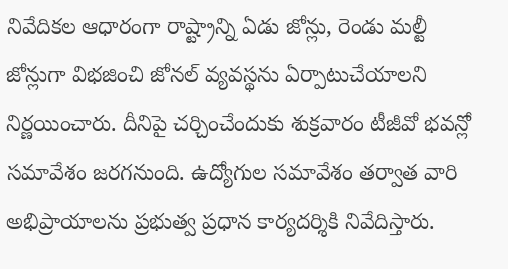నివేదికల ఆధారంగా రాష్ట్రాన్ని ఏడు జోన్లు, రెండు మల్టీ జోన్లుగా విభజించి జోనల్ వ్యవస్థను ఏర్పాటుచేయాలని నిర్ణయించారు. దీనిపై చర్చించేందుకు శుక్రవారం టీజీవో భవన్లో సమావేశం జరగనుంది. ఉద్యోగుల సమావేశం తర్వాత వారి అభిప్రాయాలను ప్రభుత్వ ప్రధాన కార్యదర్శికి నివేదిస్తారు.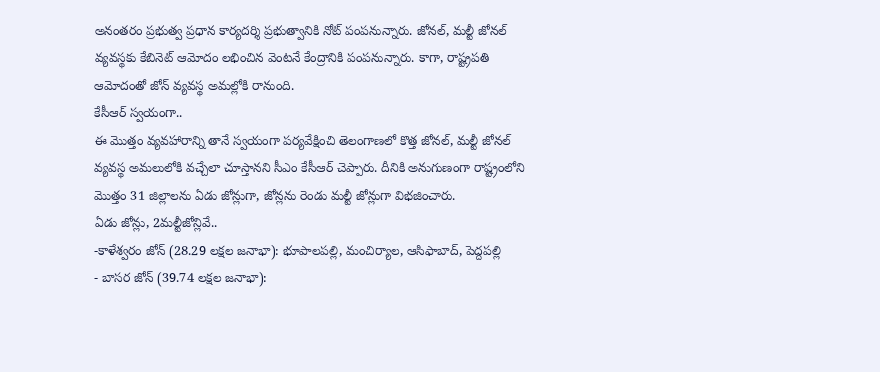అనంతరం ప్రభుత్వ ప్రధాన కార్యదర్శి ప్రభుత్వానికి నోట్ పంపనున్నారు. జోనల్, మల్టీ జోనల్ వ్యవస్థకు కేబినెట్ ఆమోదం లభించిన వెంటనే కేంద్రానికి పంపనున్నారు. కాగా, రాష్ట్రపతి ఆమోదంతో జోన్ వ్యవస్థ అమల్లోకి రానుంది.
కేసీఆర్ స్వయంగా..
ఈ మొత్తం వ్యవహారాన్ని తానే స్వయంగా పర్యవేక్షించి తెలంగాణలో కొత్త జోనల్, మల్టీ జోనల్ వ్యవస్థ అమలులోకి వచ్చేలా చూస్తానని సీఎం కేసీఆర్ చెప్పారు. దీనికి అనుగుణంగా రాష్ట్రంలోని మొత్తం 31 జిల్లాలను ఏడు జోన్లుగా, జోన్లను రెండు మల్టీ జోన్లుగా విభజించారు.
ఏడు జోన్లు, 2మల్టీజోన్లివే..
-కాళేశ్వరం జోన్ (28.29 లక్షల జనాభా): భూపాలపల్లి, మంచిర్యాల, ఆసిఫాబాద్, పెద్దపల్లి
- బాసర జోన్ (39.74 లక్షల జనాభా):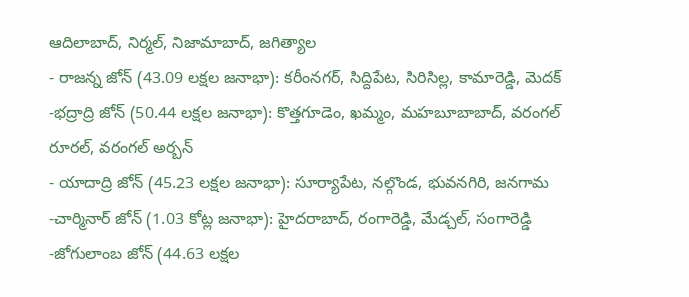ఆదిలాబాద్, నిర్మల్, నిజామాబాద్, జగిత్యాల
- రాజన్న జోన్ (43.09 లక్షల జనాభా): కరీంనగర్, సిద్దిపేట, సిరిసిల్ల, కామారెడ్డి, మెదక్
-భద్రాద్రి జోన్ (50.44 లక్షల జనాభా): కొత్తగూడెం, ఖమ్మం, మహబూబాబాద్, వరంగల్ రూరల్, వరంగల్ అర్బన్
- యాదాద్రి జోన్ (45.23 లక్షల జనాభా): సూర్యాపేట, నల్గొండ, భువనగిరి, జనగామ
-చార్మినార్ జోన్ (1.03 కోట్ల జనాభా): హైదరాబాద్, రంగారెడ్డి, మేడ్చల్, సంగారెడ్డి
-జోగులాంబ జోన్ (44.63 లక్షల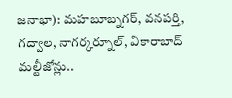జనాభా): మహబూబ్నగర్, వనపర్తి, గద్వాల, నాగర్కర్నూల్, వికారాబాద్
మల్టీజోన్లు..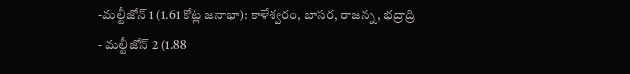-మల్టీజోన్ 1 (1.61 కోట్ల జనాభా): కాళేశ్వరం, బాసర, రాజన్న, భద్రాద్రి
- మల్టీజోన్ 2 (1.88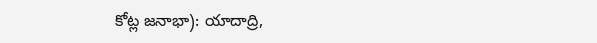కోట్ల జనాభా): యాదాద్రి,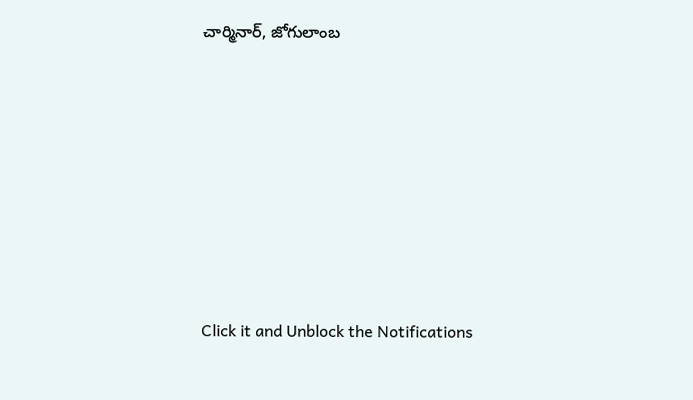చార్మినార్, జోగులాంబ












Click it and Unblock the Notifications